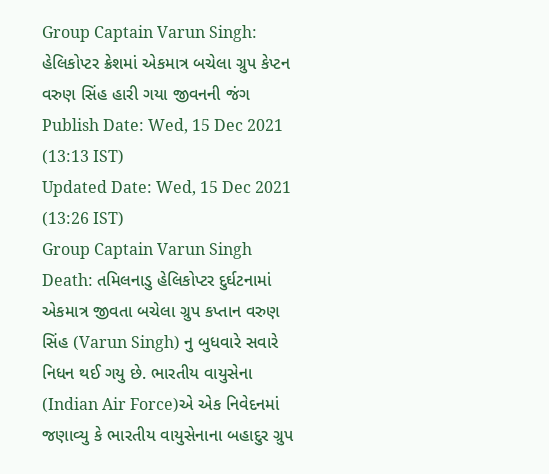Group Captain Varun Singh: હેલિકોપ્ટર ક્રેશમાં એકમાત્ર બચેલા ગ્રુપ કેપ્ટન વરુણ સિંહ હારી ગયા જીવનની જંગ
Publish Date: Wed, 15 Dec 2021 (13:13 IST)
Updated Date: Wed, 15 Dec 2021 (13:26 IST)
Group Captain Varun Singh Death: તમિલનાડુ હેલિકોપ્ટર દુર્ઘટનામાં એકમાત્ર જીવતા બચેલા ગ્રુપ કપ્તાન વરુણ સિંહ (Varun Singh) નુ બુધવારે સવારે નિધન થઈ ગયુ છે. ભારતીય વાયુસેના (Indian Air Force)એ એક નિવેદનમાં જણાવ્યુ કે ભારતીય વાયુસેનાના બહાદુર ગ્રુપ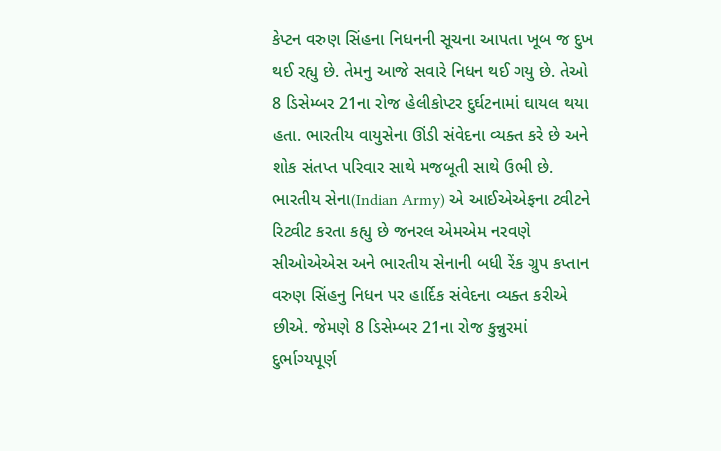કેપ્ટન વરુણ સિંહના નિધનની સૂચના આપતા ખૂબ જ દુખ થઈ રહ્યુ છે. તેમનુ આજે સવારે નિધન થઈ ગયુ છે. તેઓ 8 ડિસેમ્બર 21ના રોજ હેલીકોપ્ટર દુર્ઘટનામાં ઘાયલ થયા હતા. ભારતીય વાયુસેના ઊંડી સંવેદના વ્યક્ત કરે છે અને શોક સંતપ્ત પરિવાર સાથે મજબૂતી સાથે ઉભી છે.
ભારતીય સેના(Indian Army) એ આઈએએફના ટ્વીટને રિટ્વીટ કરતા કહ્યુ છે જનરલ એમએમ નરવણે સીઓએએસ અને ભારતીય સેનાની બધી રેંક ગ્રુપ કપ્તાન વરુણ સિંહનુ નિધન પર હાર્દિક સંવેદના વ્યક્ત કરીએ છીએ. જેમણે 8 ડિસેમ્બર 21ના રોજ કુન્નુરમાં દુર્ભાગ્યપૂર્ણ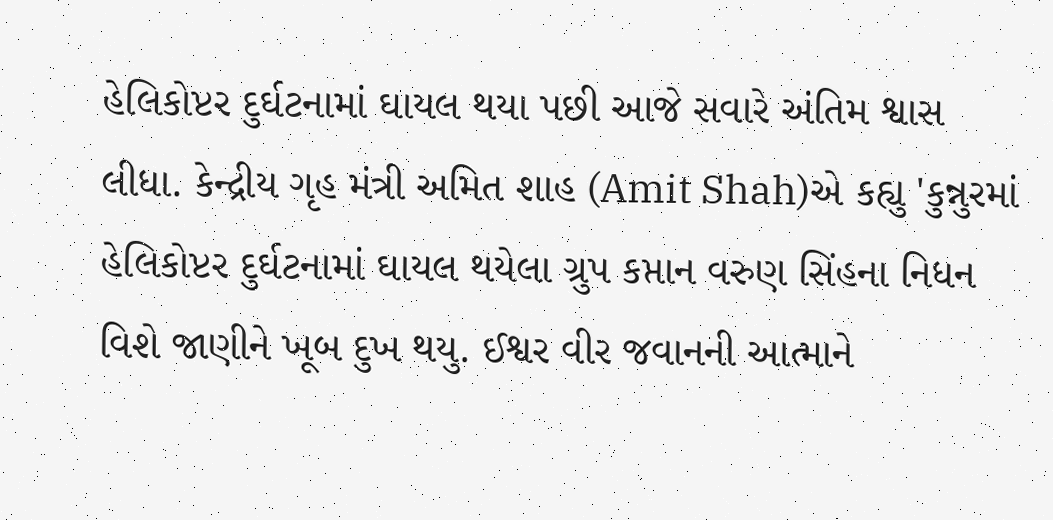હેલિકોપ્ટર દુર્ઘટનામાં ઘાયલ થયા પછી આજે સવારે અંતિમ શ્વાસ લીધા. કેન્દ્રીય ગૃહ મંત્રી અમિત શાહ (Amit Shah)એ કહ્યુ 'કુન્નુરમાં હેલિકોપ્ટર દુર્ઘટનામાં ઘાયલ થયેલા ગ્રુપ કપ્તાન વરુણ સિંહના નિધન વિશે જાણીને ખૂબ દુખ થયુ. ઈશ્વર વીર જવાનની આત્માને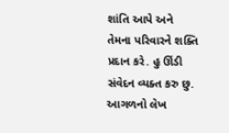શાંતિ આપે અને તેમના પરિવારને શક્તિ પ્રદાન કરે. હુ ઊંડી સંવેદન વ્યક્ત કરુ છુ.
આગળનો લેખ